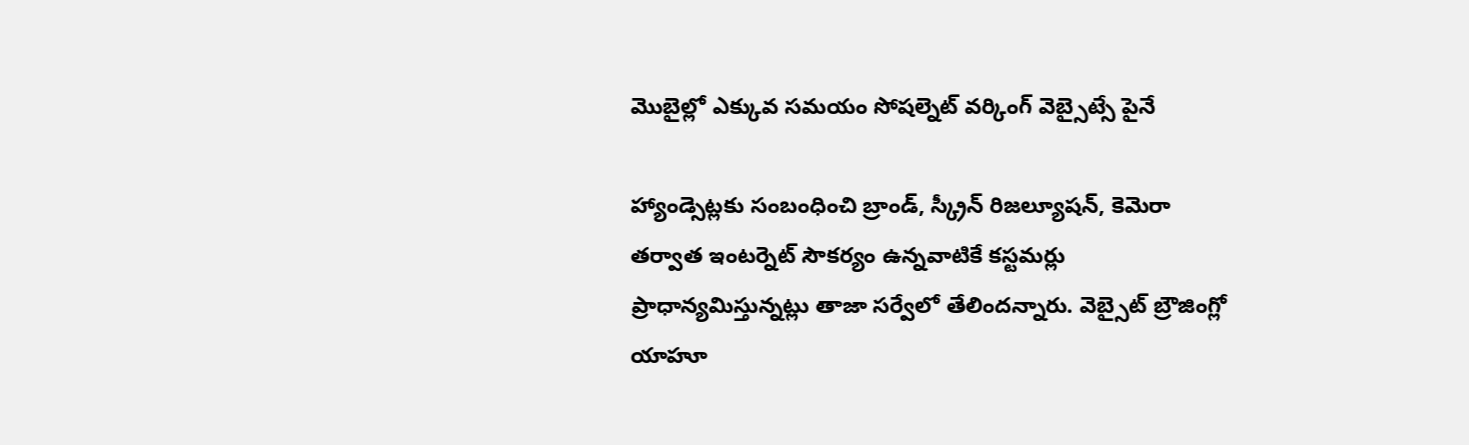మొబైల్లో ఎక్కువ సమయం సోషల్నెట్ వర్కింగ్ వెబ్సైట్సే పైనే

హ్యాండ్సెట్లకు సంబంధించి బ్రాండ్, స్క్రీన్ రిజల్యూషన్, కెమెరా తర్వాత ఇంటర్నెట్ సౌకర్యం ఉన్నవాటికే కస్టమర్లు ప్రాధాన్యమిస్తున్నట్లు తాజా సర్వేలో తేలిందన్నారు. వెబ్సైట్ బ్రౌజింగ్లో యాహూ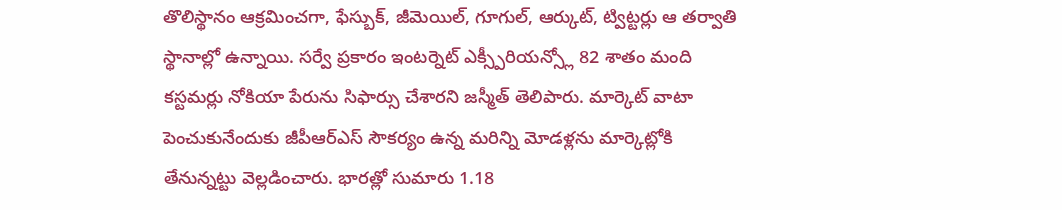తొలిస్థానం ఆక్రమించగా, ఫేస్బుక్, జీమెయిల్, గూగుల్, ఆర్కుట్, ట్విట్టర్లు ఆ తర్వాతి స్థానాల్లో ఉన్నాయి. సర్వే ప్రకారం ఇంటర్నెట్ ఎక్స్పీరియన్స్లో 82 శాతం మంది కస్టమర్లు నోకియా పేరును సిఫార్సు చేశారని జస్మీత్ తెలిపారు. మార్కెట్ వాటా పెంచుకునేందుకు జీపీఆర్ఎస్ సౌకర్యం ఉన్న మరిన్ని మోడళ్లను మార్కెట్లోకి తేనున్నట్టు వెల్లడించారు. భారత్లో సుమారు 1.18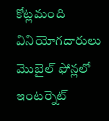కోట్లమంది వినియోగదారులు మొబైల్ ఫోన్లలో ఇంటర్నెట్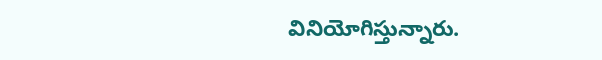వినియోగిస్తున్నారు.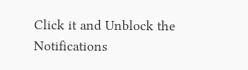Click it and Unblock the Notifications